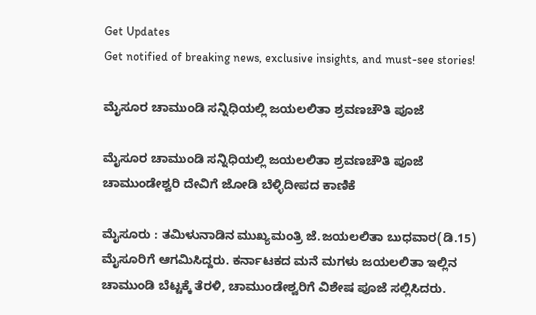Get Updates
Get notified of breaking news, exclusive insights, and must-see stories!

ಮೈಸೂರ ಚಾಮುಂಡಿ ಸನ್ನಿಧಿಯಲ್ಲಿ ಜಯಲಲಿತಾ ಶ್ರವಣಚೌತಿ ಪೂಜೆ

ಮೈಸೂರ ಚಾಮುಂಡಿ ಸನ್ನಿಧಿಯಲ್ಲಿ ಜಯಲಲಿತಾ ಶ್ರವಣಚೌತಿ ಪೂಜೆ
ಚಾಮುಂಡೇಶ್ವರಿ ದೇವಿಗೆ ಜೋಡಿ ಬೆಳ್ಳಿದೀಪದ ಕಾಣಿಕೆ

ಮೈಸೂರು : ತಮಿಳುನಾಡಿನ ಮುಖ್ಯಮಂತ್ರಿ ಜೆ.ಜಯಲಲಿತಾ ಬುಧವಾರ(ಡಿ.15) ಮೈಸೂರಿಗೆ ಆಗಮಿಸಿದ್ದರು. ಕರ್ನಾಟಕದ ಮನೆ ಮಗಳು ಜಯಲಲಿತಾ ಇಲ್ಲಿನ ಚಾಮುಂಡಿ ಬೆಟ್ಟಕ್ಕೆ ತೆರಳಿ, ಚಾಮುಂಡೇಶ್ವರಿಗೆ ವಿಶೇಷ ಪೂಜೆ ಸಲ್ಲಿಸಿದರು.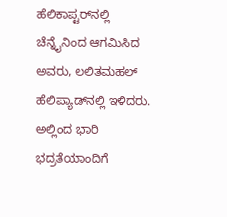ಹೆಲಿಕಾಪ್ಟರ್‌ನಲ್ಲಿ ಚೆನ್ನೈನಿಂದ ಆಗಮಿಸಿದ ಅವರು, ಲಲಿತಮಹಲ್‌ ಹೆಲಿಪ್ಯಾಡ್‌ನಲ್ಲಿ ಇಳಿದರು. ಅಲ್ಲಿಂದ ಭಾರಿ ಭದ್ರತೆಯಾಂದಿಗೆ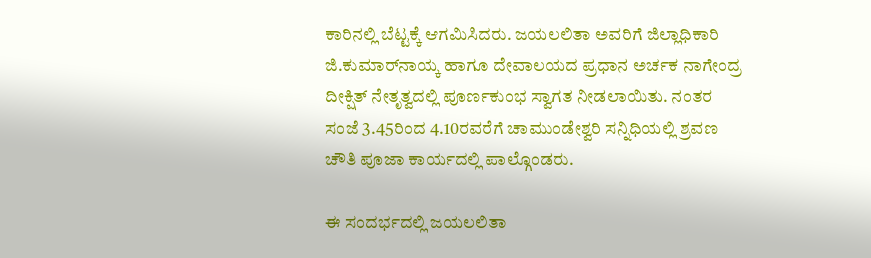ಕಾರಿನಲ್ಲಿ ಬೆಟ್ಟಕ್ಕೆ ಆಗಮಿಸಿದರು. ಜಯಲಲಿತಾ ಅವರಿಗೆ ಜಿಲ್ಲಾಧಿಕಾರಿ ಜಿ.ಕುಮಾರ್‌ನಾಯ್ಕ ಹಾಗೂ ದೇವಾಲಯದ ಪ್ರಧಾನ ಅರ್ಚಕ ನಾಗೇಂದ್ರ ದೀಕ್ಷಿತ್‌ ನೇತೃತ್ವದಲ್ಲಿ ಪೂರ್ಣಕುಂಭ ಸ್ವಾಗತ ನೀಡಲಾಯಿತು. ನಂತರ ಸಂಜೆ 3.45ರಿಂದ 4.10ರವರೆಗೆ ಚಾಮುಂಡೇಶ್ವರಿ ಸನ್ನಿಧಿಯಲ್ಲಿ ಶ್ರವಣ ಚೌತಿ ಪೂಜಾ ಕಾರ್ಯದಲ್ಲಿ ಪಾಲ್ಗೊಂಡರು.

ಈ ಸಂದರ್ಭದಲ್ಲಿ ಜಯಲಲಿತಾ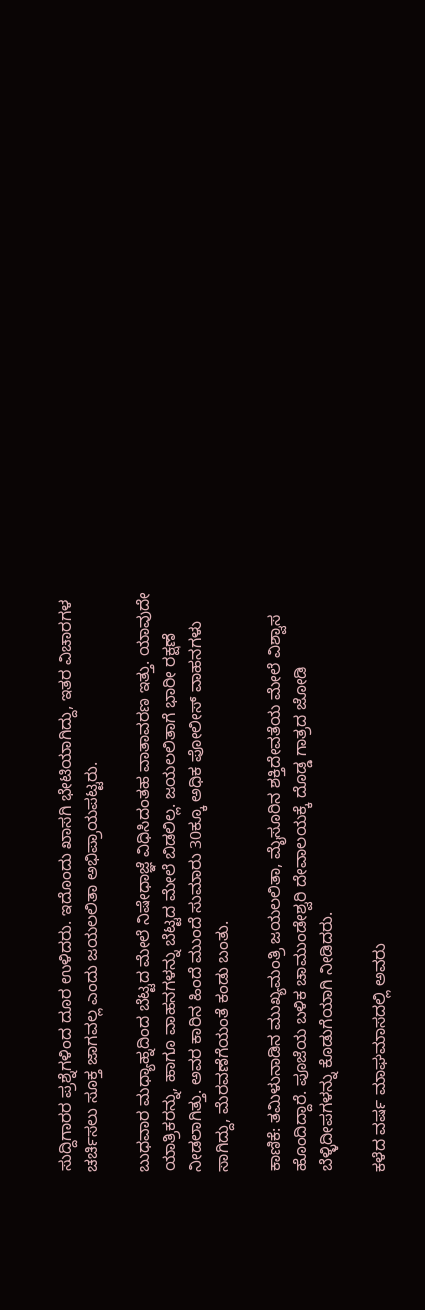ಸುದ್ದಿಗಾರರ ಪ್ರಶ್ನೆಗಳಿಂದ ದೂರ ಉಳಿದರು. ಇದೊಂದು ಖಾಸಗಿ ಭೇಟಿಯಾಗಿದ್ದು, ಇತರ ವಿಚಾರಗಳ ಚರ್ಚಿಸಲು ಸೂಕ್ತ ಜಾಗವಲ್ಲ ಎಂದು ಜಯಲಲಿತಾ ಅಭಿಪ್ರಾಯಪಟ್ಟರು.

ಬುಧವಾರ ಮಧ್ಯಾಹ್ನದಿಂದ ಬೆಟ್ಟದ ಮೇಲೆ ನಿಷೇಧಾಜ್ಞೆ ವಿಧಿಸಿದಂತಹ ವಾತಾವರಣ ಇತ್ತು. ಯಾವುದೇ ಯಾತ್ರಿಕರನ್ನು, ಹಾಗೂ ವಾಹನಗಳನ್ನು ಬೆಟ್ಟದ ಮೇಲೆ ಬಿಡಲಿಲ್ಲ. ಜಯಲಲಿತಾಗೆ ಭಾರೀ ರಕ್ಷಣೆ ನೀಡಲಾಗಿತ್ತು. ಅವರ ಕಾರಿನ ಹಿಂದೆ ಮುಂದೆ ಸುಮಾರು 30ಕ್ಕೂ ಅಧಿಕ ಪೋಲೀಸ್‌ ವಾಹನಗಳು ಸಾಗಿದ್ದು, ಮೆರವಣೆಗೆಯಂತೆ ಕಂಡು ಬಂತು.

ಕಾಣಿಕೆ: ತಮಿಳುನಾಡಿನ ಮುಖ್ಯಮಂತ್ರಿ ಜಯಲಲಿತಾ, ಮೈಸೂರಿನ ಶಕ್ತಿದೇವತೆಯ ಮೇಲೆ ವಿಶ್ವಾಸ ಹೊಂದಿದ್ದಾರೆ. ಪೂಜೆಯ ಬಳಿಕ ಚಾಮುಂಡೇಶ್ವರಿ ದೇವಾಲಯಕ್ಕೆ ದೊಡ್ಡ ಗಾತ್ರದ ಜೋಡಿ ಬೆಳ್ಳಿದೀಪಗಳನ್ನು ಕೊಡುಗೆಯಾಗಿ ನೀಡಿದರು.

ಕಳೆದ ವರ್ಷ ಮಾಘಮಾಸದಲ್ಲಿ ಅವರು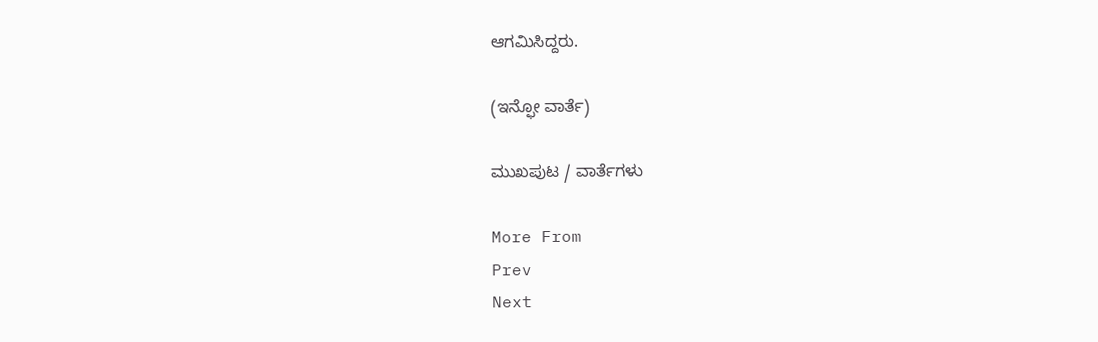ಆಗಮಿಸಿದ್ದರು.

(ಇನ್ಫೋ ವಾರ್ತೆ)

ಮುಖಪುಟ / ವಾರ್ತೆಗಳು

More From
Prev
Next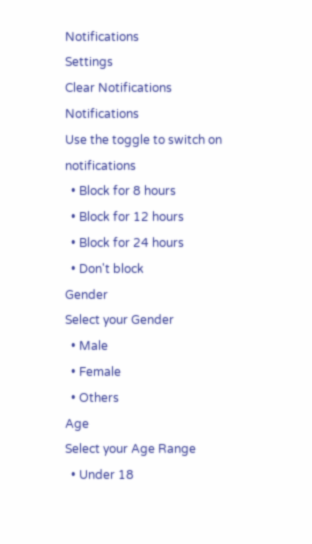Notifications
Settings
Clear Notifications
Notifications
Use the toggle to switch on notifications
  • Block for 8 hours
  • Block for 12 hours
  • Block for 24 hours
  • Don't block
Gender
Select your Gender
  • Male
  • Female
  • Others
Age
Select your Age Range
  • Under 18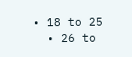• 18 to 25
  • 26 to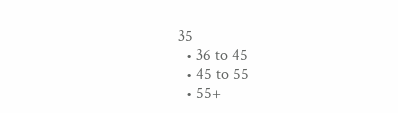35
  • 36 to 45
  • 45 to 55
  • 55+